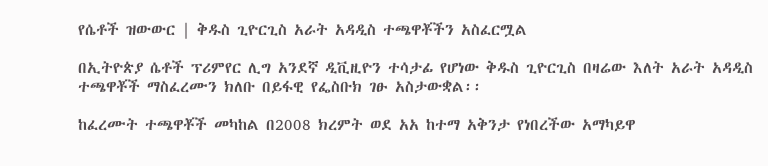የሴቶች ዝውውር | ቅዱስ ጊዮርጊስ አራት አዳዲስ ተጫዋቾችን አስፈርሟል

በኢትዮጵያ ሴቶች ፕሪምየር ሊግ አንደኛ ዲቪዚዮን ተሳታፊ የሆነው ቅዱስ ጊዮርጊስ በዛሬው እለት አራት አዳዲስ ተጫዋቾች ማስፈረሙን ክለቡ በይፋዊ የፌስቡክ ገፁ አስታውቋል፡፡

ከፈረሙት ተጫዋቾች መካከል በ2008 ክረምት ወደ አአ ከተማ አቅንታ የነበረችው አማካይዋ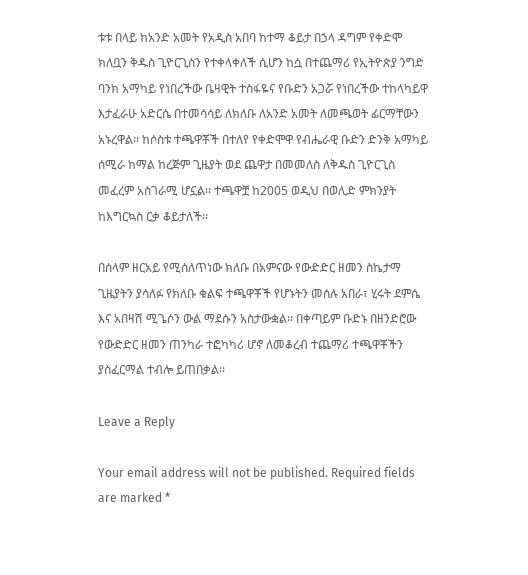ቱቱ በላይ ከአንድ አመት የአዲስ አበባ ከተማ ቆይታ በኃላ ዳግም የቀድሞ ክለቧን ቅዱስ ጊዮርጊስን የተቀላቀለች ሲሆን ከሷ በተጨማሪ የኢትዮጵያ ንግድ ባንክ አማካይ የነበረችው ቤዛዊት ተስፋዬና የቡድን አጋሯ የነበረችው ተከላካይዋ እታፈራሁ አድርሴ በተመሳሳይ ለክለቡ ለአንድ አመት ለመጫወት ፊርማቸውን አኑረዋል፡፡ ከሶስቱ ተጫዋቾች በተለየ የቀድሞዋ የብሔራዊ ቡድን ድንቅ አማካይ ሰሚራ ከማል ከረጅም ጊዜያት ወደ ጨዋታ በመመለስ ለቅዱስ ጊዮርጊስ መፈረም አስገራሚ ሆኗል፡፡ ተጫዋቿ ከ2005 ወዲህ በወሊድ ምክንያት ከእግርኳስ ርቃ ቆይታለች፡፡

በሰላም ዘርአይ የሚሰለጥነው ክለቡ በአምናው የውድድር ዘመን ስኬታማ ጊዜያትን ያሳለፉ የክለቡ ቁልፍ ተጫዋቾች የሆኑትን መሰሉ አበራ፣ ሂሩት ደምሴ እና አበዛሽ ሚጌሶን ውል ማደሱን አስታውቋል፡፡ በቀጣይም ቡድኑ በዘንድሮው የውድድር ዘመን ጠንካራ ተፎካካሪ ሆኖ ለመቆረብ ተጨማሪ ተጫዋቾችን ያስፈርማል ተብሎ ይጠበቃል፡፡

Leave a Reply

Your email address will not be published. Required fields are marked *